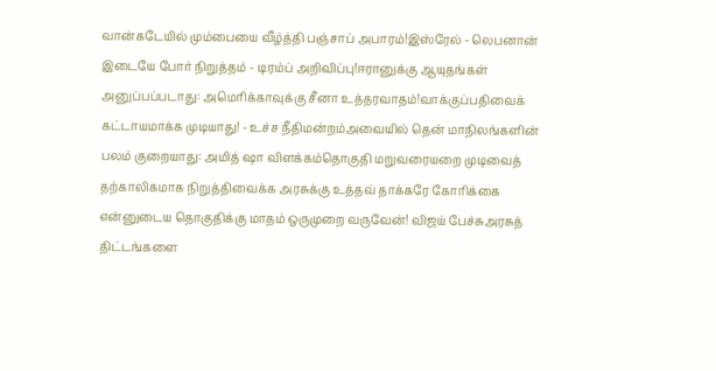வான்கடேயில் மும்பையை வீழ்த்தி பஞ்சாப் அபாரம்!இஸ்ரேல் - லெபனான் இடையே போர் நிறுத்தம் - டிரம்ப் அறிவிப்பு!ஈரானுக்கு ஆயுதங்கள் அனுப்பப்படாது: அமெரிக்காவுக்கு சீனா உத்தரவாதம்!வாக்குப்பதிவைக் கட்டாயமாக்க முடியாது! - உச்ச நீதிமன்றம்அவையில் தென் மாநிலங்களின் பலம் குறையாது: அமித் ஷா விளக்கம்தொகுதி மறுவரையறை முடிவைத் தற்காலிகமாக நிறுத்திவைக்க அரசுக்கு உத்தவ் தாக்கரே கோரிக்கை என்னுடைய தொகுதிக்கு மாதம் ஒருமுறை வருவேன்! விஜய் பேச்சுஅரசுத் திட்டங்களை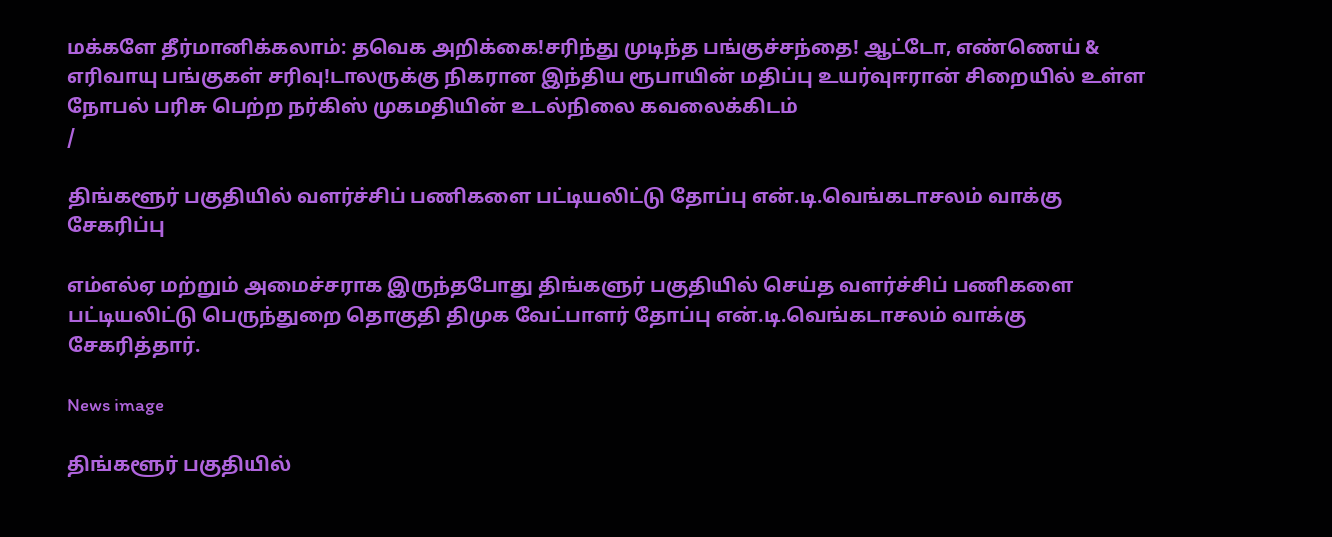மக்களே தீர்மானிக்கலாம்: தவெக அறிக்கை!சரிந்து முடிந்த பங்குச்சந்தை! ஆட்டோ, எண்ணெய் & எரிவாயு பங்குகள் சரிவு!டாலருக்கு நிகரான இந்திய ரூபாயின் மதிப்பு உயர்வுஈரான் சிறையில் உள்ள நோபல் பரிசு பெற்ற நர்கிஸ் முகமதியின் உடல்நிலை கவலைக்கிடம்
/

திங்களூர் பகுதியில் வளர்ச்சிப் பணிகளை பட்டியலிட்டு தோப்பு என்.டி.வெங்கடாசலம் வாக்கு சேகரிப்பு

எம்எல்ஏ மற்றும் அமைச்சராக இருந்தபோது திங்களுர் பகுதியில் செய்த வளர்ச்சிப் பணிகளை பட்டியலிட்டு பெருந்துறை தொகுதி திமுக வேட்பாளர் தோப்பு என்.டி.வெங்கடாசலம் வாக்கு சேகரித்தார்.

News image

திங்களூர் பகுதியில்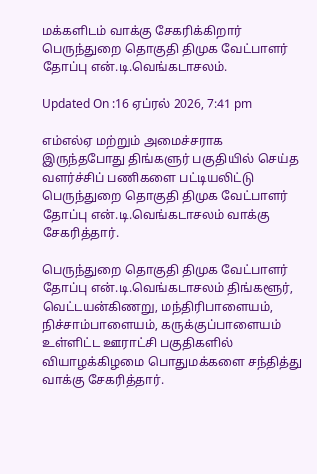மக்களிடம் வாக்கு சேகரிக்கிறார் பெருந்துறை தொகுதி திமுக வேட்பாளர் தோப்பு என்.டி.வெங்கடாசலம்.

Updated On :16 ஏப்ரல் 2026, 7:41 pm

எம்எல்ஏ மற்றும் அமைச்சராக இருந்தபோது திங்களுர் பகுதியில் செய்த வளர்ச்சிப் பணிகளை பட்டியலிட்டு பெருந்துறை தொகுதி திமுக வேட்பாளர் தோப்பு என்.டி.வெங்கடாசலம் வாக்கு சேகரித்தார்.

பெருந்துறை தொகுதி திமுக வேட்பாளர் தோப்பு என்.டி.வெங்கடாசலம் திங்களூர், வெட்டயன்கிணறு, மந்திரிபாளையம், நிச்சாம்பாளையம், கருக்குப்பாளையம் உள்ளிட்ட ஊராட்சி பகுதிகளில் வியாழக்கிழமை பொதுமக்களை சந்தித்து வாக்கு சேகரித்தார்.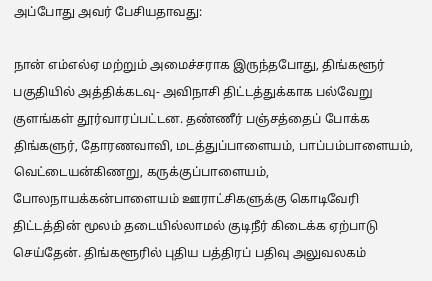அப்போது அவர் பேசியதாவது:

நான் எம்எல்ஏ மற்றும் அமைச்சராக இருந்தபோது, திங்களூர் பகுதியில் அத்திக்கடவு- அவிநாசி திட்டத்துக்காக பல்வேறு குளங்கள் தூர்வாரப்பட்டன. தண்ணீர் பஞ்சத்தைப் போக்க திங்களுர், தோரணவாவி, மடத்துப்பாளையம், பாப்பம்பாளையம், வெட்டையன்கிணறு, கருக்குப்பாளையம், போலநாயக்கன்பாளையம் ஊராட்சிகளுக்கு கொடிவேரி திட்டத்தின் மூலம் தடையில்லாமல் குடிநீர் கிடைக்க ஏற்பாடு செய்தேன். திங்களூரில் புதிய பத்திரப் பதிவு அலுவலகம்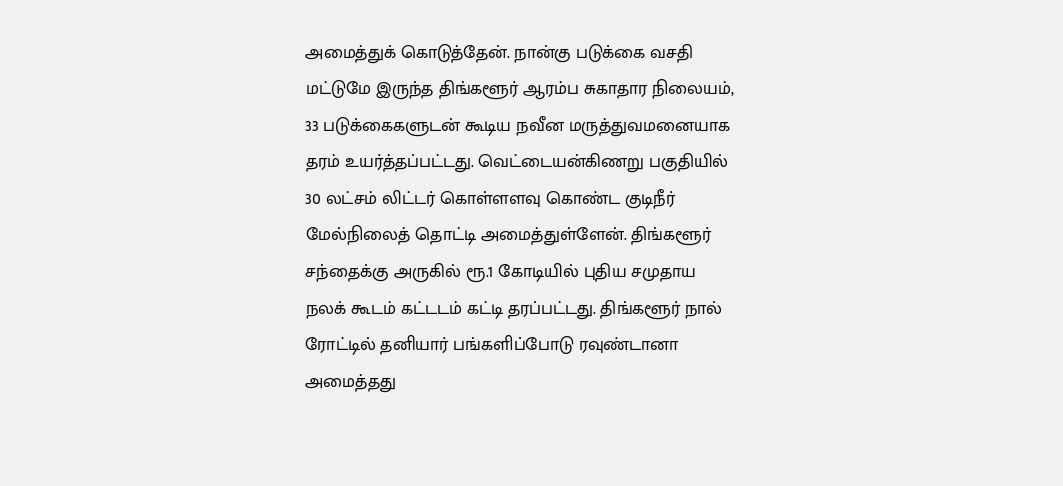அமைத்துக் கொடுத்தேன். நான்கு படுக்கை வசதி மட்டுமே இருந்த திங்களூர் ஆரம்ப சுகாதார நிலையம், 33 படுக்கைகளுடன் கூடிய நவீன மருத்துவமனையாக தரம் உயர்த்தப்பட்டது. வெட்டையன்கிணறு பகுதியில் 30 லட்சம் லிட்டர் கொள்ளளவு கொண்ட குடிநீர் மேல்நிலைத் தொட்டி அமைத்துள்ளேன். திங்களூர் சந்தைக்கு அருகில் ரூ.1 கோடியில் புதிய சமுதாய நலக் கூடம் கட்டடம் கட்டி தரப்பட்டது. திங்களூர் நால் ரோட்டில் தனியார் பங்களிப்போடு ரவுண்டானா அமைத்தது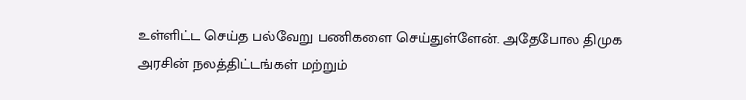உள்ளிட்ட செய்த பல்வேறு பணிகளை செய்துள்ளேன். அதேபோல திமுக அரசின் நலத்திட்டங்கள் மற்றும்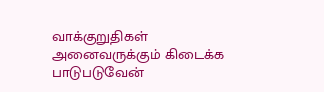வாக்குறுதிகள் அனைவருக்கும் கிடைக்க பாடுபடுவேன்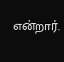என்றார்.